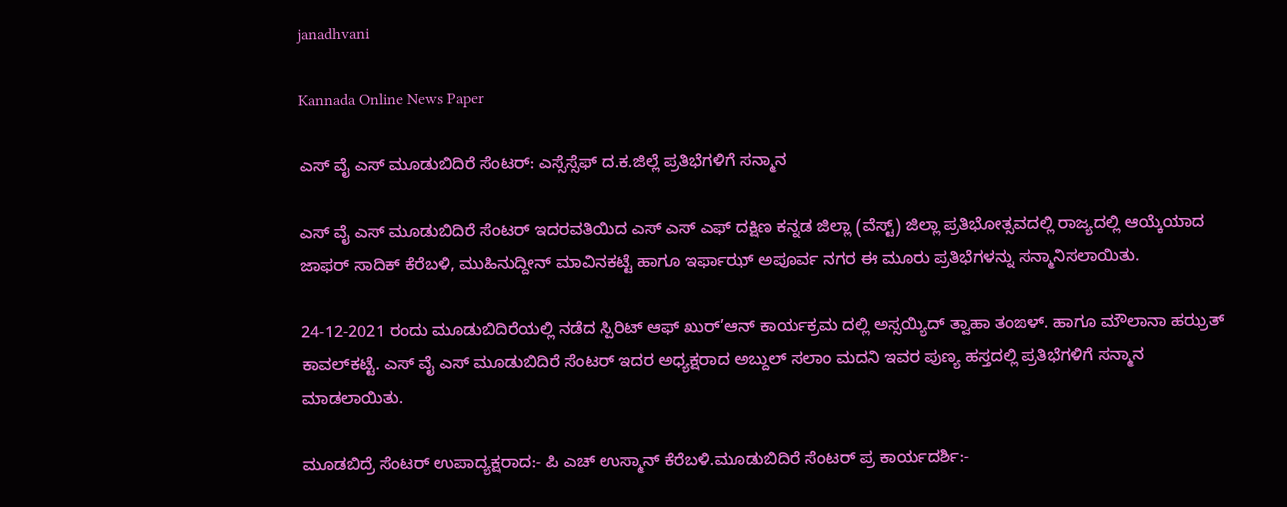janadhvani

Kannada Online News Paper

ಎಸ್ ವೈ ಎಸ್ ಮೂಡುಬಿದಿರೆ ಸೆಂಟರ್: ಎಸ್ಸೆಸ್ಸೆಫ್ ದ.ಕ.ಜಿಲ್ಲೆ ಪ್ರತಿಭೆಗಳಿಗೆ ಸನ್ಮಾನ

ಎಸ್ ವೈ ಎಸ್ ಮೂಡುಬಿದಿರೆ ಸೆಂಟರ್ ಇದರವತಿಯಿದ ಎಸ್ ಎಸ್ ಎಫ್ ದಕ್ಷಿಣ ಕನ್ನಡ ಜಿಲ್ಲಾ (ವೆಸ್ಟ್) ಜಿಲ್ಲಾ ಪ್ರತಿಭೋತ್ಸವದಲ್ಲಿ ರಾಜ್ಯದಲ್ಲಿ ಆಯ್ಕೆಯಾದ ಜಾಫರ್ ಸಾದಿಕ್ ಕೆರೆಬಳಿ, ಮುಹಿನುದ್ದೀನ್ ಮಾವಿನಕಟ್ಟೆ ಹಾಗೂ ಇರ್ಫಾಝ್ ಅಪೂರ್ವ ನಗರ ಈ ಮೂರು ಪ್ರತಿಭೆಗಳನ್ನು ಸನ್ಮಾನಿಸಲಾಯಿತು.

24-12-2021 ರಂದು ಮೂಡುಬಿದಿರೆಯಲ್ಲಿ ನಡೆದ ಸ್ಪಿರಿಟ್ ಆಫ್ ಖುರ್’ಆನ್ ಕಾರ್ಯಕ್ರಮ ದಲ್ಲಿ ಅಸ್ಸಯ್ಯಿದ್ ತ್ವಾಹಾ ತಂಙಳ್. ಹಾಗೂ ಮೌಲಾನಾ ಹಝ್ರತ್ ಕಾವಲ್‌ಕಟ್ಟೆ. ಎಸ್ ವೈ ಎಸ್ ಮೂಡುಬಿದಿರೆ ಸೆಂಟರ್ ಇದರ ಅಧ್ಯಕ್ಷರಾದ ಅಬ್ದುಲ್ ಸಲಾಂ ಮದನಿ ಇವರ ಪುಣ್ಯ ಹಸ್ತದಲ್ಲಿ ಪ್ರತಿಭೆಗಳಿಗೆ ಸನ್ಮಾನ ಮಾಡಲಾಯಿತು.

ಮೂಡಬಿದ್ರೆ ಸೆಂಟರ್ ಉಪಾದ್ಯಕ್ಷರಾದ:- ಪಿ ಎಚ್ ಉಸ್ಮಾನ್ ಕೆರೆಬಳಿ.ಮೂಡುಬಿದಿರೆ ಸೆಂಟರ್ ಪ್ರ ಕಾರ್ಯದರ್ಶಿ:-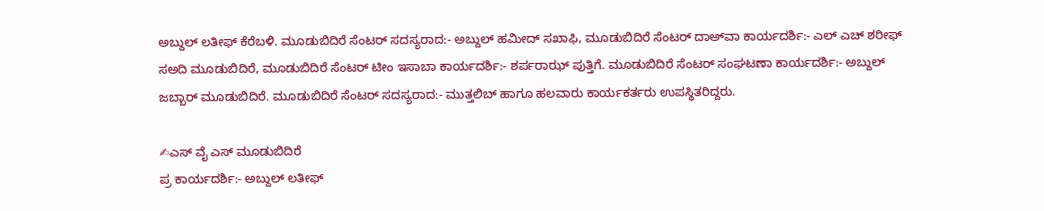ಅಬ್ದುಲ್ ಲತೀಫ್ ಕೆರೆಬಳಿ. ಮೂಡುಬಿದಿರೆ ಸೆಂಟರ್ ಸದಸ್ಯರಾದ:- ಅಬ್ದುಲ್ ಹಮೀದ್ ಸಖಾಫಿ, ಮೂಡುಬಿದಿರೆ ಸೆಂಟರ್ ದಾಅ್‌ವಾ ಕಾರ್ಯದರ್ಶಿ:- ಎಲ್ ಎಚ್ ಶರೀಫ್ ಸ‌ಅದಿ‌ ಮೂಡುಬಿದಿರೆ, ಮೂಡುಬಿದಿರೆ ಸೆಂಟರ್ ಟೀಂ ಇಸಾಬಾ ಕಾರ್ಯದರ್ಶಿ:- ಶರ್ಪರಾಝ್ ಪುತ್ತಿಗೆ. ಮೂಡುಬಿದಿರೆ ಸೆಂಟರ್ ಸಂಘಟಣಾ ಕಾರ್ಯದರ್ಶಿ:- ಅಬ್ದುಲ್ ಜಬ್ಬಾರ್ ಮೂಡುಬಿದಿರೆ. ಮೂಡುಬಿದಿರೆ ಸೆಂಟರ್ ಸದಸ್ಯರಾದ:- ಮುತ್ತಲಿಬ್ ಹಾಗೂ ಹಲವಾರು ಕಾರ್ಯಕರ್ತರು ಉಪಸ್ಥಿತರಿದ್ದರು.

✍ಎಸ್ ವೈ ಎಸ್ ಮೂಡುಬಿದಿರೆ
ಪ್ರ ಕಾರ್ಯದರ್ಶಿ:- ಅಬ್ದುಲ್ ಲತೀಫ್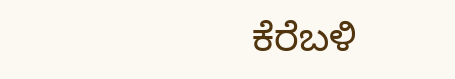ಕೆರೆಬಳಿ